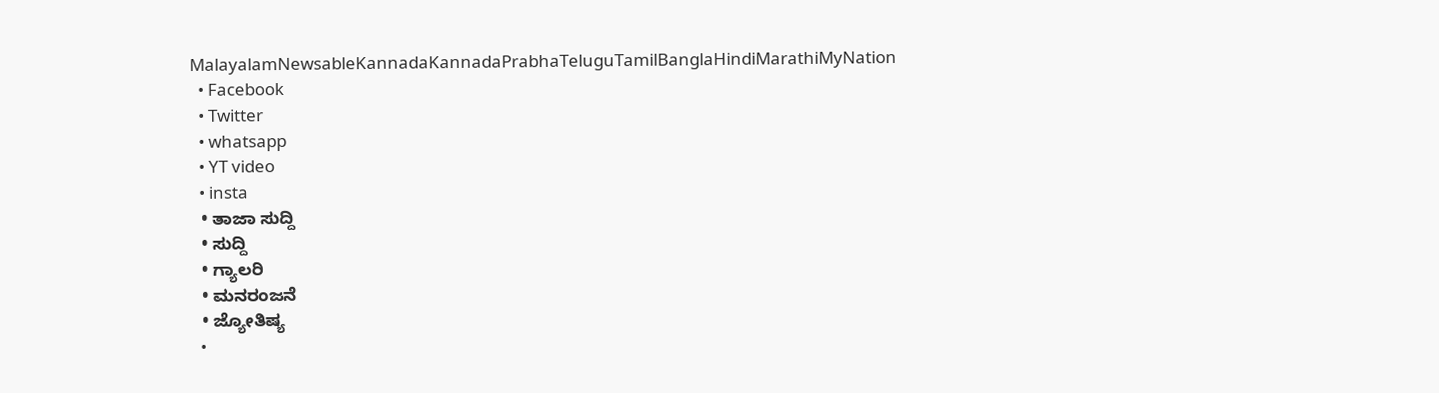MalayalamNewsableKannadaKannadaPrabhaTeluguTamilBanglaHindiMarathiMyNation
  • Facebook
  • Twitter
  • whatsapp
  • YT video
  • insta
  • ತಾಜಾ ಸುದ್ದಿ
  • ಸುದ್ದಿ
  • ಗ್ಯಾಲರಿ
  • ಮನರಂಜನೆ
  • ಜ್ಯೋತಿಷ್ಯ
  •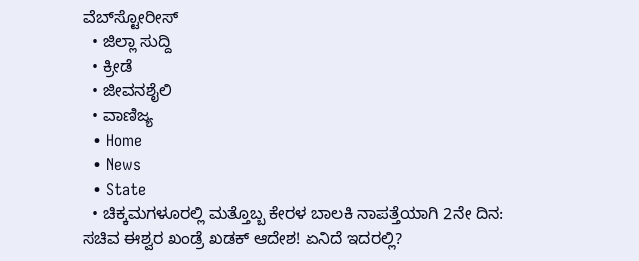ವೆಬ್‌ಸ್ಟೋರೀಸ್
  • ಜಿಲ್ಲಾ ಸುದ್ದಿ
  • ಕ್ರೀಡೆ
  • ಜೀವನಶೈಲಿ
  • ವಾಣಿಜ್ಯ
  • Home
  • News
  • State
  • ಚಿಕ್ಕಮಗಳೂರಲ್ಲಿ ಮತ್ತೊಬ್ಬ ಕೇರಳ ಬಾಲಕಿ ನಾಪತ್ತೆಯಾಗಿ 2ನೇ ದಿನ: ಸಚಿವ ಈಶ್ವರ ಖಂಡ್ರೆ ಖಡಕ್ ಆದೇಶ! ಏನಿದೆ ಇದರಲ್ಲಿ?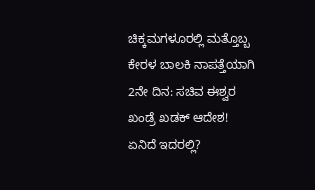ಚಿಕ್ಕಮಗಳೂರಲ್ಲಿ ಮತ್ತೊಬ್ಬ ಕೇರಳ ಬಾಲಕಿ ನಾಪತ್ತೆಯಾಗಿ 2ನೇ ದಿನ: ಸಚಿವ ಈಶ್ವರ ಖಂಡ್ರೆ ಖಡಕ್ ಆದೇಶ! ಏನಿದೆ ಇದರಲ್ಲಿ?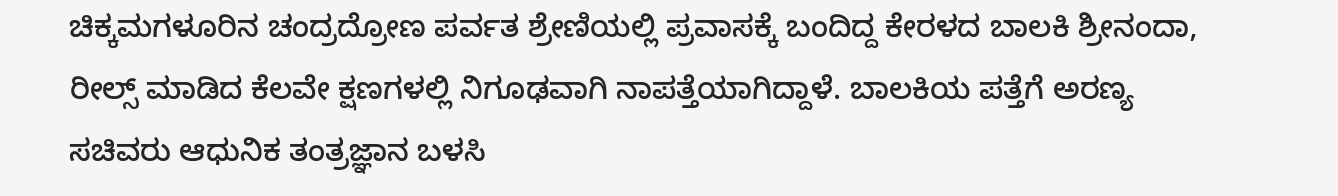ಚಿಕ್ಕಮಗಳೂರಿನ ಚಂದ್ರದ್ರೋಣ ಪರ್ವತ ಶ್ರೇಣಿಯಲ್ಲಿ ಪ್ರವಾಸಕ್ಕೆ ಬಂದಿದ್ದ ಕೇರಳದ ಬಾಲಕಿ ಶ್ರೀನಂದಾ, ರೀಲ್ಸ್ ಮಾಡಿದ ಕೆಲವೇ ಕ್ಷಣಗಳಲ್ಲಿ ನಿಗೂಢವಾಗಿ ನಾಪತ್ತೆಯಾಗಿದ್ದಾಳೆ. ಬಾಲಕಿಯ ಪತ್ತೆಗೆ ಅರಣ್ಯ ಸಚಿವರು ಆಧುನಿಕ ತಂತ್ರಜ್ಞಾನ ಬಳಸಿ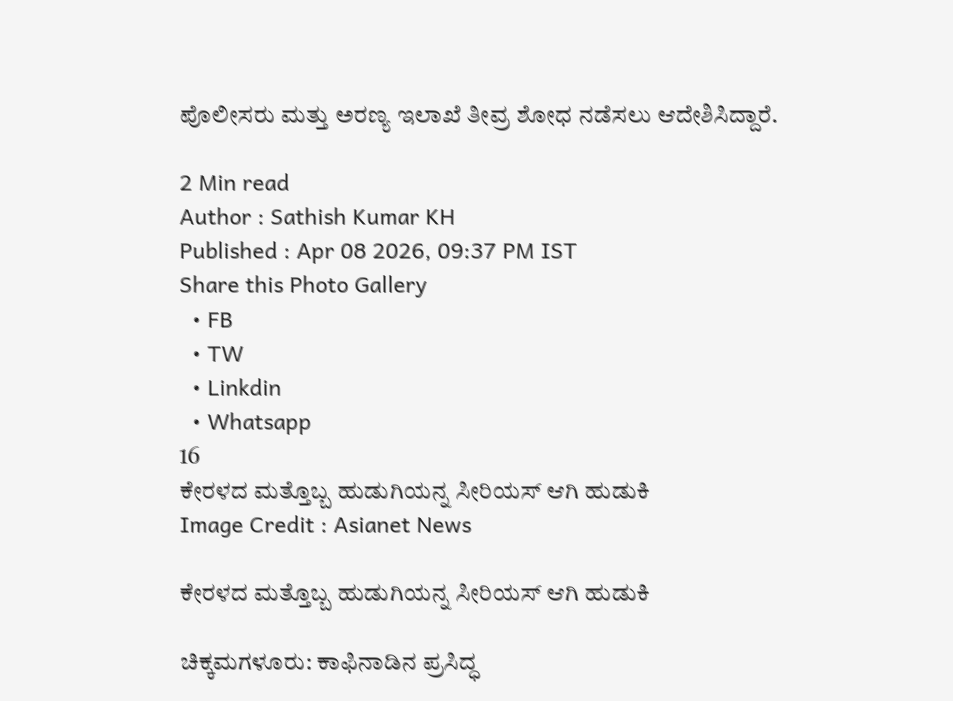ಪೊಲೀಸರು ಮತ್ತು ಅರಣ್ಯ ಇಲಾಖೆ ತೀವ್ರ ಶೋಧ ನಡೆಸಲು ಆದೇಶಿಸಿದ್ದಾರೆ.

2 Min read
Author : Sathish Kumar KH
Published : Apr 08 2026, 09:37 PM IST
Share this Photo Gallery
  • FB
  • TW
  • Linkdin
  • Whatsapp
16
ಕೇರಳದ ಮತ್ತೊಬ್ಬ ಹುಡುಗಿಯನ್ನ ಸೀರಿಯಸ್ ಆಗಿ ಹುಡುಕಿ
Image Credit : Asianet News

ಕೇರಳದ ಮತ್ತೊಬ್ಬ ಹುಡುಗಿಯನ್ನ ಸೀರಿಯಸ್ ಆಗಿ ಹುಡುಕಿ

ಚಿಕ್ಕಮಗಳೂರು: ಕಾಫಿನಾಡಿನ ಪ್ರಸಿದ್ಧ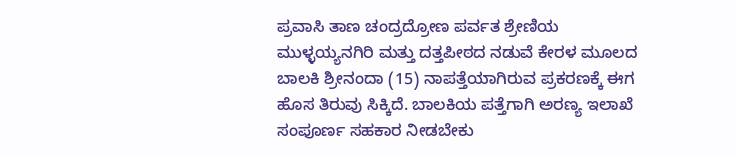ಪ್ರವಾಸಿ ತಾಣ ಚಂದ್ರದ್ರೋಣ ಪರ್ವತ ಶ್ರೇಣಿಯ ಮುಳ್ಳಯ್ಯನಗಿರಿ ಮತ್ತು ದತ್ತಪೀಠದ ನಡುವೆ ಕೇರಳ ಮೂಲದ ಬಾಲಕಿ ಶ್ರೀನಂದಾ (15) ನಾಪತ್ತೆಯಾಗಿರುವ ಪ್ರಕರಣಕ್ಕೆ ಈಗ ಹೊಸ ತಿರುವು ಸಿಕ್ಕಿದೆ. ಬಾಲಕಿಯ ಪತ್ತೆಗಾಗಿ ಅರಣ್ಯ ಇಲಾಖೆ ಸಂಪೂರ್ಣ ಸಹಕಾರ ನೀಡಬೇಕು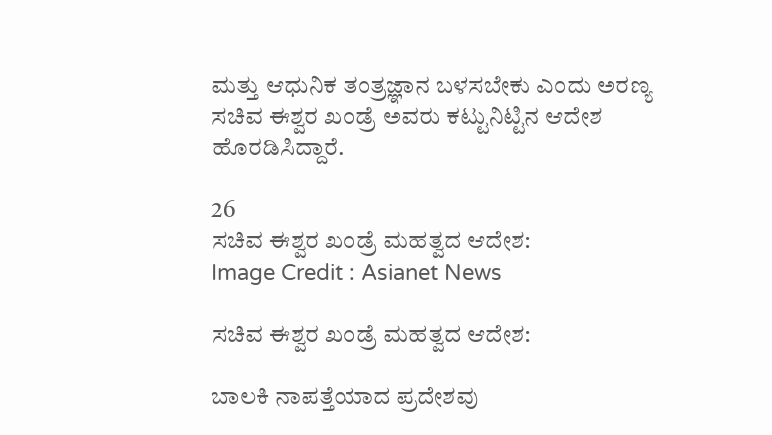ಮತ್ತು ಆಧುನಿಕ ತಂತ್ರಜ್ಞಾನ ಬಳಸಬೇಕು ಎಂದು ಅರಣ್ಯ ಸಚಿವ ಈಶ್ವರ ಖಂಡ್ರೆ ಅವರು ಕಟ್ಟುನಿಟ್ಟಿನ ಆದೇಶ ಹೊರಡಿಸಿದ್ದಾರೆ.

26
ಸಚಿವ ಈಶ್ವರ ಖಂಡ್ರೆ ಮಹತ್ವದ ಆದೇಶ:
Image Credit : Asianet News

ಸಚಿವ ಈಶ್ವರ ಖಂಡ್ರೆ ಮಹತ್ವದ ಆದೇಶ:

ಬಾಲಕಿ ನಾಪತ್ತೆಯಾದ ಪ್ರದೇಶವು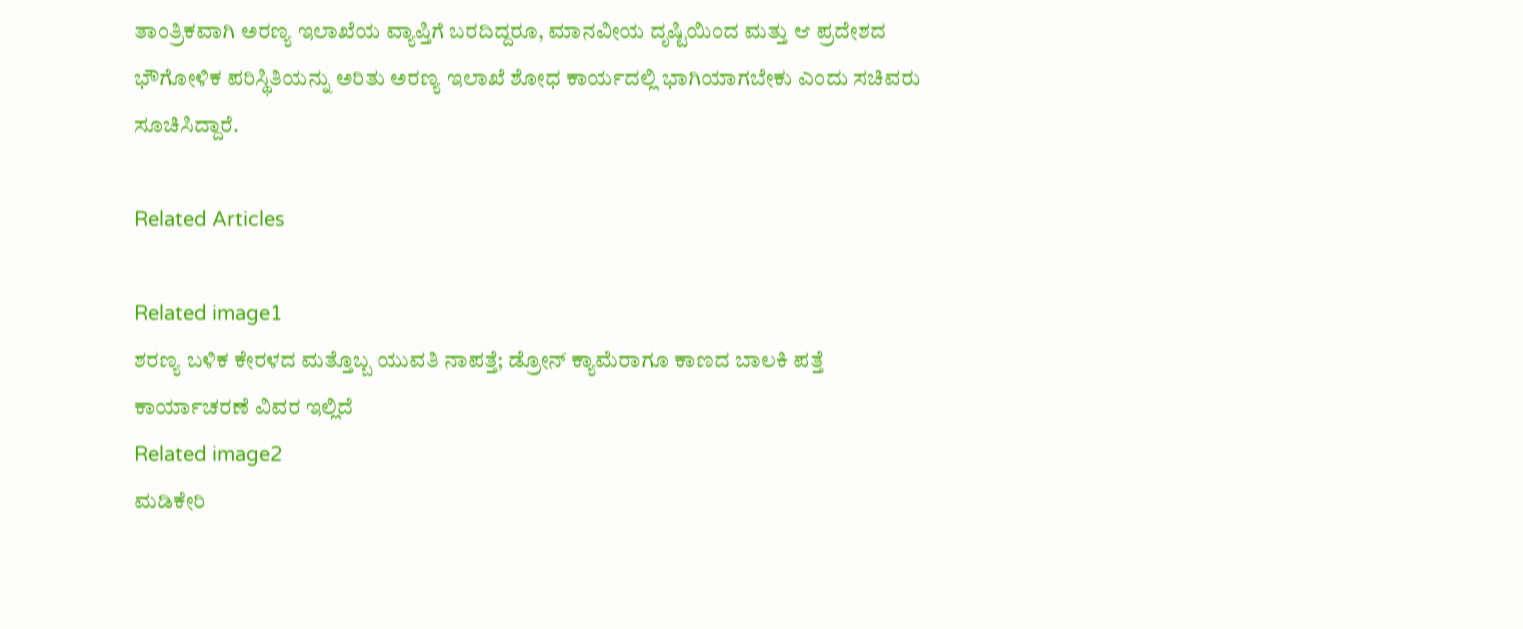ತಾಂತ್ರಿಕವಾಗಿ ಅರಣ್ಯ ಇಲಾಖೆಯ ವ್ಯಾಪ್ತಿಗೆ ಬರದಿದ್ದರೂ, ಮಾನವೀಯ ದೃಷ್ಟಿಯಿಂದ ಮತ್ತು ಆ ಪ್ರದೇಶದ ಭೌಗೋಳಿಕ ಪರಿಸ್ಥಿತಿಯನ್ನು ಅರಿತು ಅರಣ್ಯ ಇಲಾಖೆ ಶೋಧ ಕಾರ್ಯದಲ್ಲಿ ಭಾಗಿಯಾಗಬೇಕು ಎಂದು ಸಚಿವರು ಸೂಚಿಸಿದ್ದಾರೆ.

Related Articles

Related image1
ಶರಣ್ಯ ಬಳಿಕ ಕೇರಳದ ಮತ್ತೊಬ್ಬ ಯುವತಿ ನಾಪತ್ತೆ; ಡ್ರೋನ್ ಕ್ಯಾಮೆರಾಗೂ ಕಾಣದ ಬಾಲಕಿ ಪತ್ತೆ ಕಾರ್ಯಾಚರಣೆ ವಿವರ ಇಲ್ಲಿದೆ
Related image2
ಮಡಿಕೇರಿ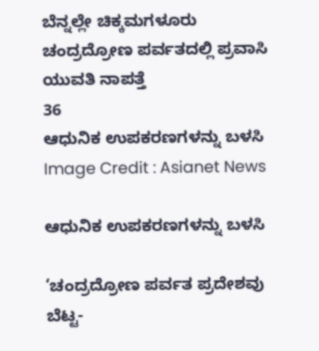ಬೆನ್ನಲ್ಲೇ ಚಿಕ್ಕಮಗಳೂರು ಚಂದ್ರದ್ರೋಣ ಪರ್ವತದಲ್ಲಿ ಪ್ರವಾಸಿ ಯುವತಿ ನಾಪತ್ತೆ
36
ಆಧುನಿಕ ಉಪಕರಣಗಳನ್ನು ಬಳಸಿ
Image Credit : Asianet News

ಆಧುನಿಕ ಉಪಕರಣಗಳನ್ನು ಬಳಸಿ

‘ಚಂದ್ರದ್ರೋಣ ಪರ್ವತ ಪ್ರದೇಶವು ಬೆಟ್ಟ-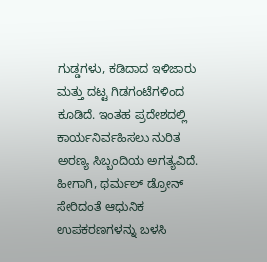ಗುಡ್ಡಗಳು, ಕಡಿದಾದ ಇಳಿಜಾರು ಮತ್ತು ದಟ್ಟ ಗಿಡಗಂಟೆಗಳಿಂದ ಕೂಡಿದೆ. ಇಂತಹ ಪ್ರದೇಶದಲ್ಲಿ ಕಾರ್ಯನಿರ್ವಹಿಸಲು ನುರಿತ ಅರಣ್ಯ ಸಿಬ್ಬಂದಿಯ ಅಗತ್ಯವಿದೆ. ಹೀಗಾಗಿ, ಥರ್ಮಲ್ ಡ್ರೋನ್ ಸೇರಿದಂತೆ ಆಧುನಿಕ ಉಪಕರಣಗಳನ್ನು ಬಳಸಿ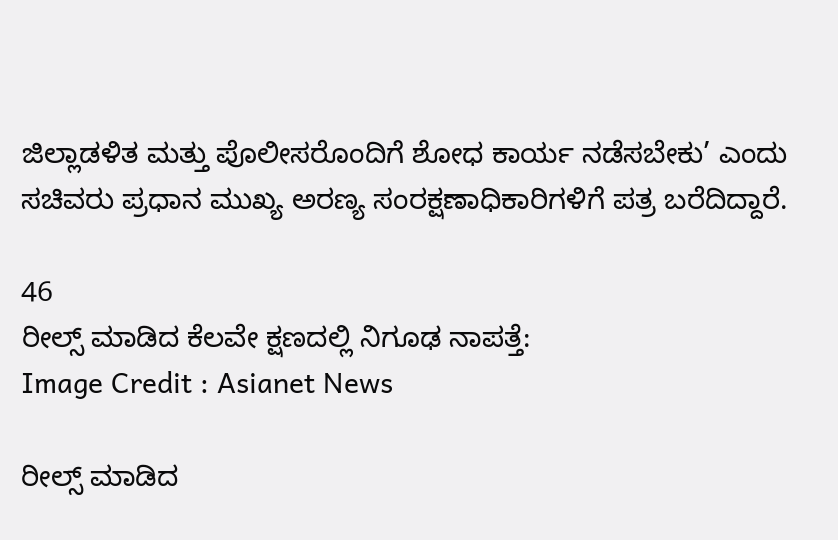ಜಿಲ್ಲಾಡಳಿತ ಮತ್ತು ಪೊಲೀಸರೊಂದಿಗೆ ಶೋಧ ಕಾರ್ಯ ನಡೆಸಬೇಕು’ ಎಂದು ಸಚಿವರು ಪ್ರಧಾನ ಮುಖ್ಯ ಅರಣ್ಯ ಸಂರಕ್ಷಣಾಧಿಕಾರಿಗಳಿಗೆ ಪತ್ರ ಬರೆದಿದ್ದಾರೆ.

46
ರೀಲ್ಸ್ ಮಾಡಿದ ಕೆಲವೇ ಕ್ಷಣದಲ್ಲಿ ನಿಗೂಢ ನಾಪತ್ತೆ:
Image Credit : Asianet News

ರೀಲ್ಸ್ ಮಾಡಿದ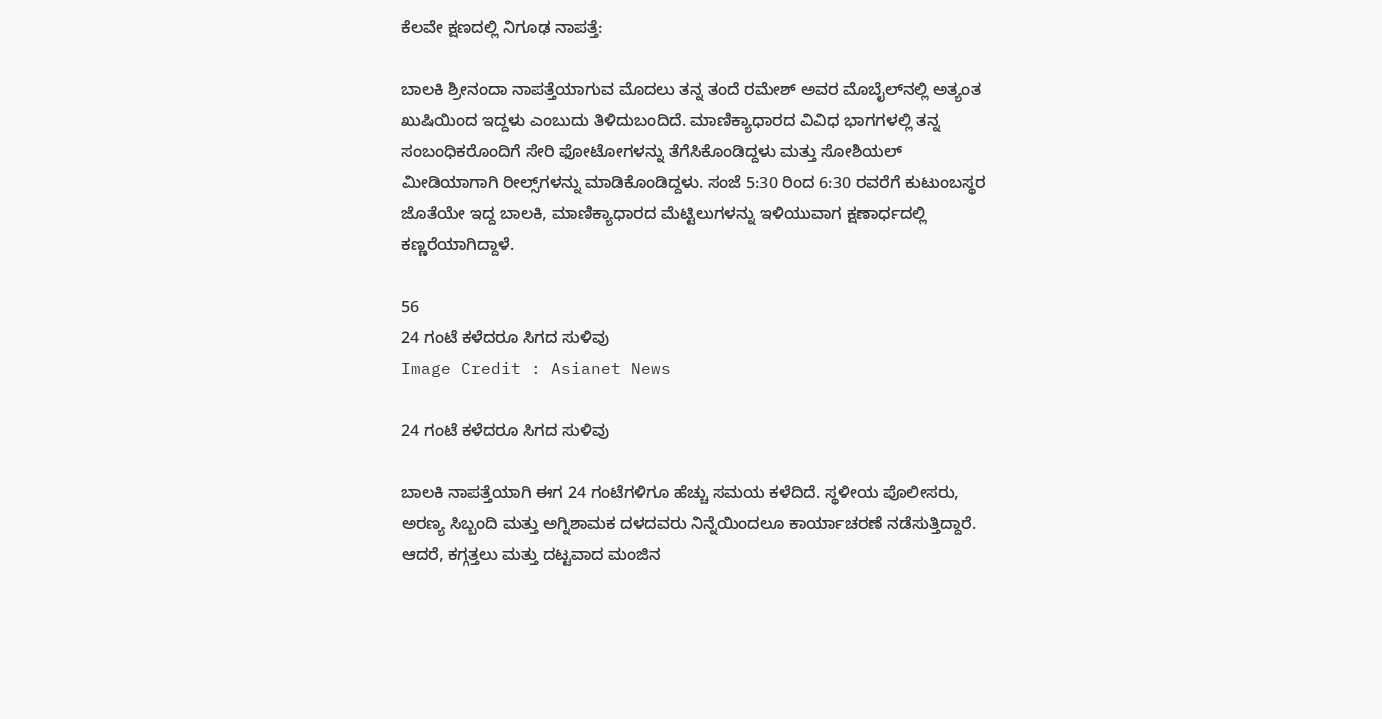ಕೆಲವೇ ಕ್ಷಣದಲ್ಲಿ ನಿಗೂಢ ನಾಪತ್ತೆ:

ಬಾಲಕಿ ಶ್ರೀನಂದಾ ನಾಪತ್ತೆಯಾಗುವ ಮೊದಲು ತನ್ನ ತಂದೆ ರಮೇಶ್ ಅವರ ಮೊಬೈಲ್‌ನಲ್ಲಿ ಅತ್ಯಂತ ಖುಷಿಯಿಂದ ಇದ್ದಳು ಎಂಬುದು ತಿಳಿದುಬಂದಿದೆ. ಮಾಣಿಕ್ಯಾಧಾರದ ವಿವಿಧ ಭಾಗಗಳಲ್ಲಿ ತನ್ನ ಸಂಬಂಧಿಕರೊಂದಿಗೆ ಸೇರಿ ಫೋಟೋಗಳನ್ನು ತೆಗೆಸಿಕೊಂಡಿದ್ದಳು ಮತ್ತು ಸೋಶಿಯಲ್ ಮೀಡಿಯಾಗಾಗಿ ರೀಲ್ಸ್‌ಗಳನ್ನು ಮಾಡಿಕೊಂಡಿದ್ದಳು. ಸಂಜೆ 5:30 ರಿಂದ 6:30 ರವರೆಗೆ ಕುಟುಂಬಸ್ಥರ ಜೊತೆಯೇ ಇದ್ದ ಬಾಲಕಿ, ಮಾಣಿಕ್ಯಾಧಾರದ ಮೆಟ್ಟಿಲುಗಳನ್ನು ಇಳಿಯುವಾಗ ಕ್ಷಣಾರ್ಧದಲ್ಲಿ ಕಣ್ಣರೆಯಾಗಿದ್ದಾಳೆ.

56
24 ಗಂಟೆ ಕಳೆದರೂ ಸಿಗದ ಸುಳಿವು
Image Credit : Asianet News

24 ಗಂಟೆ ಕಳೆದರೂ ಸಿಗದ ಸುಳಿವು

ಬಾಲಕಿ ನಾಪತ್ತೆಯಾಗಿ ಈಗ 24 ಗಂಟೆಗಳಿಗೂ ಹೆಚ್ಚು ಸಮಯ ಕಳೆದಿದೆ. ಸ್ಥಳೀಯ ಪೊಲೀಸರು, ಅರಣ್ಯ ಸಿಬ್ಬಂದಿ ಮತ್ತು ಅಗ್ನಿಶಾಮಕ ದಳದವರು ನಿನ್ನೆಯಿಂದಲೂ ಕಾರ್ಯಾಚರಣೆ ನಡೆಸುತ್ತಿದ್ದಾರೆ. ಆದರೆ, ಕಗ್ಗತ್ತಲು ಮತ್ತು ದಟ್ಟವಾದ ಮಂಜಿನ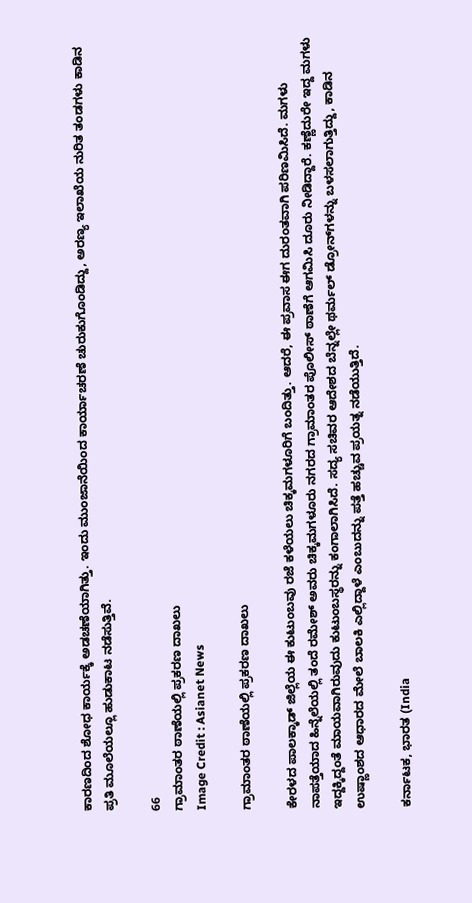ಕಾರಣದಿಂದ ಶೋಧ ಕಾರ್ಯಕ್ಕೆ ಅಡಚಣೆಯಾಗಿತ್ತು. ಇಂದು ಮುಂಜಾನೆಯಿಂದ ಕಾರ್ಯಾಚರಣೆ ಚುರುಕುಗೊಂಡಿದ್ದು, ಅರಣ್ಯ ಇಲಾಖೆಯ ನುರಿತ ತಂಡಗಳು ಕಾಡಿನ ಪ್ರತಿ ಮೂಲೆಯಲ್ಲೂ ಹುಡುಕಾಟ ನಡೆಸುತ್ತಿವೆ.

66
ಗ್ರಾಮಾಂತರ ಠಾಣೆಯಲ್ಲಿ ಪ್ರಕರಣ ದಾಖಲು
Image Credit : Asianet News

ಗ್ರಾಮಾಂತರ ಠಾಣೆಯಲ್ಲಿ ಪ್ರಕರಣ ದಾಖಲು

ಕೇರಳದ ಪಾಲಕ್ಕಾಡ್ ಜಿಲ್ಲೆಯ ಈ ಕುಟುಂಬವು ರಜೆ ಕಳೆಯಲು ಚಿಕ್ಕಮಗಳೂರಿಗೆ ಬಂದಿತ್ತು. ಆದರೆ, ಈ ಪ್ರವಾಸ ಈಗ ದುರಂತವಾಗಿ ಪರಿಣಮಿಸಿದೆ. ಮಗಳು ನಾಪತ್ತೆಯಾದ ಹಿನ್ನೆಲೆಯಲ್ಲಿ ತಂದೆ ರಮೇಶ್ ಅವರು ಚಿಕ್ಕಮಗಳೂರು ನಗರದ ಗ್ರಾಮಾಂತರ ಪೊಲೀಸ್ ಠಾಣೆಗೆ ಆಗಮಿಸಿ ದೂರು ನೀಡಿದ್ದಾರೆ. ಕಣ್ಣೆದುರೇ ಇದ್ದ ಮಗಳು ಇದ್ದಕ್ಕಿದ್ದಂತೆ ಮಾಯವಾಗಿರುವುದು ಕುಟುಂಬಸ್ಥರನ್ನು ಕಂಗಾಲಾಗಿಸಿದೆ. ಸದ್ಯ ಸಚಿವರ ಆದೇಶದ ಬೆನ್ನಲ್ಲೇ ಥರ್ಮಲ್ ಡ್ರೋನ್‌ಗಳನ್ನು ಬಳಸಲಾಗುತ್ತಿದ್ದು, ಕಾಡಿನ ಉಷ್ಣಾಂಶದ ಆಧಾರದ ಮೇಲೆ ಬಾಲಕಿ ಎಲ್ಲಿದ್ದಾಳೆ ಎಂಬುದನ್ನು ಪತ್ತೆ ಹಚ್ಚುವ ಪ್ರಯತ್ನ ನಡೆಯುತ್ತಿದೆ.

ಕರ್ನಾಟಕ, ಭಾರತ (India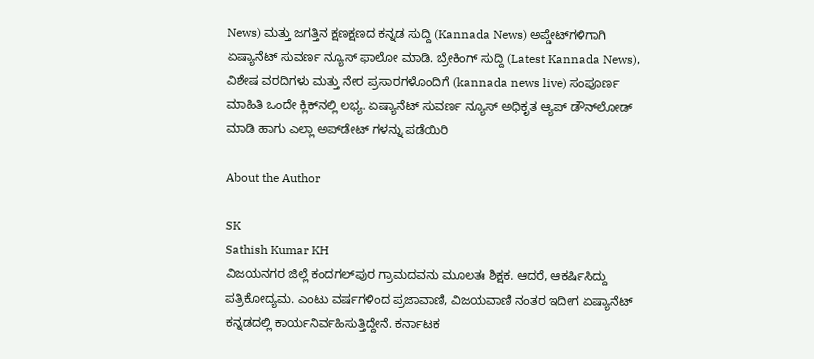News) ಮತ್ತು ಜಗತ್ತಿನ ಕ್ಷಣಕ್ಷಣದ ಕನ್ನಡ ಸುದ್ದಿ (Kannada News) ಅಪ್ಡೇಟ್‌ಗಳಿಗಾಗಿ ಏಷ್ಯಾನೆಟ್ ಸುವರ್ಣ ನ್ಯೂಸ್‌ ಫಾಲೋ ಮಾಡಿ. ಬ್ರೇಕಿಂಗ್ ಸುದ್ದಿ (Latest Kannada News), ವಿಶೇಷ ವರದಿಗಳು ಮತ್ತು ನೇರ ಪ್ರಸಾರಗಳೊಂದಿಗೆ (kannada news live) ಸಂಪೂರ್ಣ ಮಾಹಿತಿ ಒಂದೇ ಕ್ಲಿಕ್‌ನಲ್ಲಿ ಲಭ್ಯ. ಏಷ್ಯಾನೆಟ್ ಸುವರ್ಣ ನ್ಯೂಸ್ ಅಧಿಕೃತ ಆ್ಯಪ್ ಡೌನ್‌ಲೋಡ್ ಮಾಡಿ ಹಾಗು ಎಲ್ಲಾ ಅಪ್‌ಡೇಟ್ ಗಳನ್ನು ಪಡೆಯಿರಿ

About the Author

SK
Sathish Kumar KH
ವಿಜಯನಗರ ಜಿಲ್ಲೆ ಕಂದಗಲ್‌ಪುರ ಗ್ರಾಮದವನು ಮೂಲತಃ ಶಿಕ್ಷಕ. ಆದರೆ, ಆಕರ್ಷಿಸಿದ್ದು ಪತ್ರಿಕೋದ್ಯಮ. ಎಂಟು ವರ್ಷಗಳಿಂದ ಪ್ರಜಾವಾಣಿ, ವಿಜಯವಾಣಿ ನಂತರ ಇದೀಗ ಏಷ್ಯಾನೆಟ್ ಕನ್ನಡದಲ್ಲಿ ಕಾರ್ಯನಿರ್ವಹಿಸುತ್ತಿದ್ದೇನೆ. ಕರ್ನಾಟಕ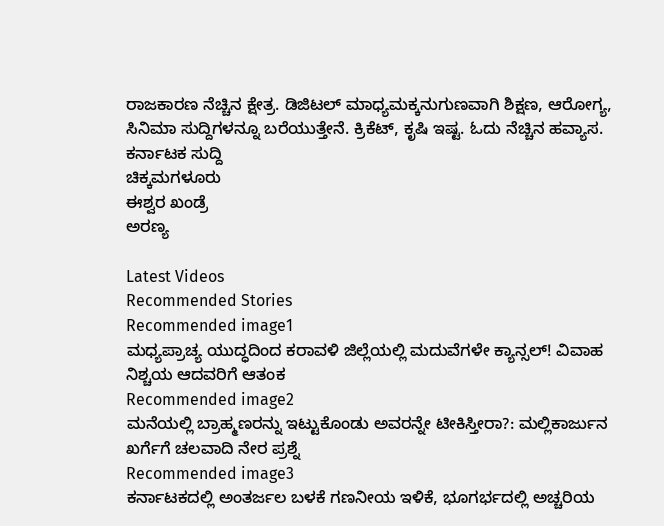ರಾಜಕಾರಣ ನೆಚ್ಚಿನ ಕ್ಷೇತ್ರ. ಡಿಜಿಟಲ್ ಮಾಧ್ಯಮಕ್ಕನುಗುಣವಾಗಿ ಶಿಕ್ಷಣ, ಆರೋಗ್ಯ, ಸಿನಿಮಾ ಸುದ್ದಿಗಳನ್ನೂ ಬರೆಯುತ್ತೇನೆ. ಕ್ರಿಕೆಟ್, ಕೃಷಿ ಇಷ್ಟ. ಓದು ನೆಚ್ಚಿನ ಹವ್ಯಾಸ.
ಕರ್ನಾಟಕ ಸುದ್ದಿ
ಚಿಕ್ಕಮಗಳೂರು
ಈಶ್ವರ ಖಂಡ್ರೆ
ಅರಣ್ಯ

Latest Videos
Recommended Stories
Recommended image1
ಮಧ್ಯಪ್ರಾಚ್ಯ ಯುದ್ಧದಿಂದ ಕರಾವಳಿ ಜಿಲ್ಲೆಯಲ್ಲಿ ಮದುವೆಗಳೇ ಕ್ಯಾನ್ಸಲ್‌! ವಿವಾಹ ನಿಶ್ಚಯ ಆದವರಿಗೆ ಆತಂಕ
Recommended image2
ಮನೆಯಲ್ಲಿ ಬ್ರಾಹ್ಮಣರನ್ನು ಇಟ್ಟುಕೊಂಡು ಅವರನ್ನೇ ಟೀಕಿಸ್ತೀರಾ?: ಮಲ್ಲಿಕಾರ್ಜುನ ಖರ್ಗೆಗೆ ಚಲವಾದಿ ನೇರ ಪ್ರಶ್ನೆ
Recommended image3
ಕರ್ನಾಟಕದಲ್ಲಿ ಅಂತರ್ಜಲ ಬಳಕೆ ಗಣನೀಯ ಇಳಿಕೆ, ಭೂಗರ್ಭದಲ್ಲಿ ಅಚ್ಚರಿಯ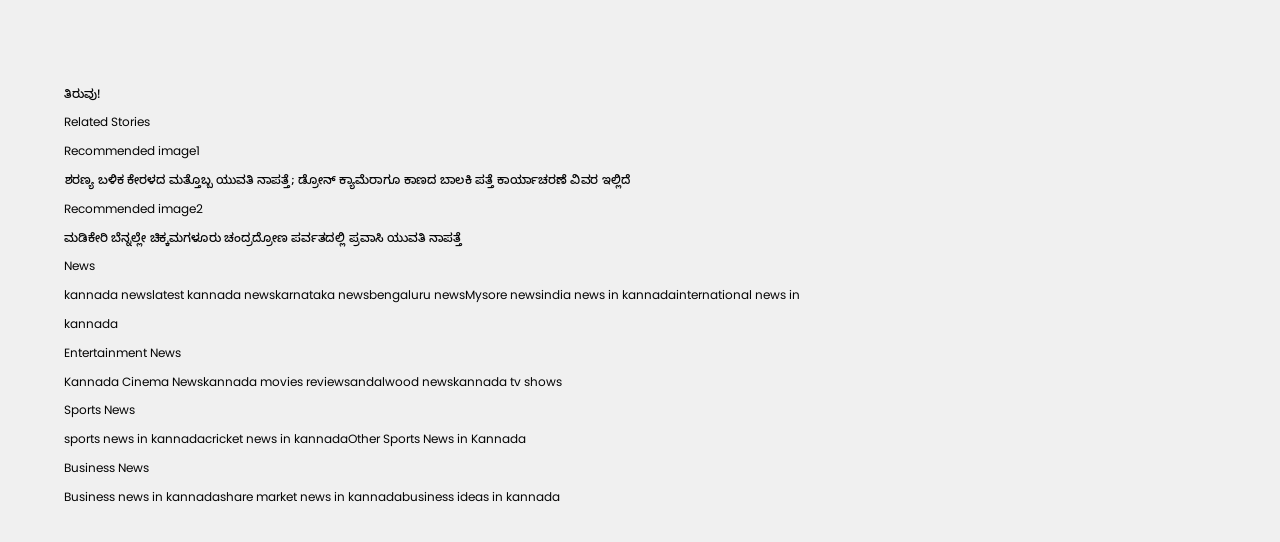ತಿರುವು!
Related Stories
Recommended image1
ಶರಣ್ಯ ಬಳಿಕ ಕೇರಳದ ಮತ್ತೊಬ್ಬ ಯುವತಿ ನಾಪತ್ತೆ; ಡ್ರೋನ್ ಕ್ಯಾಮೆರಾಗೂ ಕಾಣದ ಬಾಲಕಿ ಪತ್ತೆ ಕಾರ್ಯಾಚರಣೆ ವಿವರ ಇಲ್ಲಿದೆ
Recommended image2
ಮಡಿಕೇರಿ ಬೆನ್ನಲ್ಲೇ ಚಿಕ್ಕಮಗಳೂರು ಚಂದ್ರದ್ರೋಣ ಪರ್ವತದಲ್ಲಿ ಪ್ರವಾಸಿ ಯುವತಿ ನಾಪತ್ತೆ
News
kannada newslatest kannada newskarnataka newsbengaluru newsMysore newsindia news in kannadainternational news in kannada
Entertainment News
Kannada Cinema Newskannada movies reviewsandalwood newskannada tv shows
Sports News
sports news in kannadacricket news in kannadaOther Sports News in Kannada
Business News
Business news in kannadashare market news in kannadabusiness ideas in kannada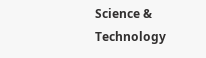Science & Technology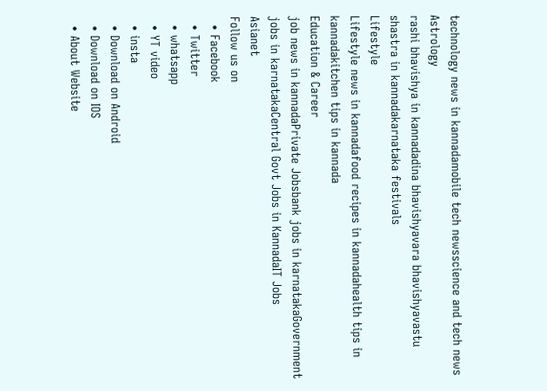technology news in kannadamobile tech newsscience and tech news
Astrology
rashi bhavishya in kannadadina bhavishyavara bhavishyavastu shastra in kannadakarnataka festivals
Lifestyle
Lifestyle news in kannadafood recipes in kannadahealth tips in kannadakitchen tips in kannada
Education & Career
job news in kannadaPrivate Jobsbank jobs in karnatakaGovernment jobs in karnatakaCentral Govt Jobs in KannadaIT Jobs
Asianet
Follow us on
  • Facebook
  • Twitter
  • whatsapp
  • YT video
  • insta
  • Download on Android
  • Download on IOS
  • About Website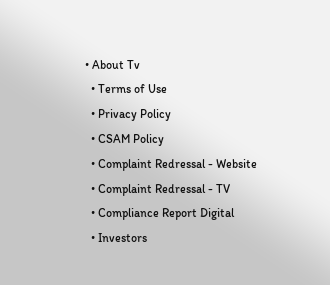• About Tv
  • Terms of Use
  • Privacy Policy
  • CSAM Policy
  • Complaint Redressal - Website
  • Complaint Redressal - TV
  • Compliance Report Digital
  • Investors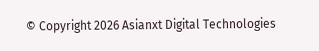© Copyright 2026 Asianxt Digital Technologies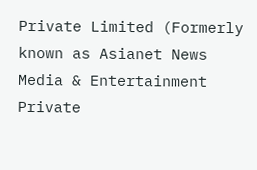Private Limited (Formerly known as Asianet News Media & Entertainment Private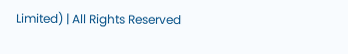Limited) | All Rights Reserved